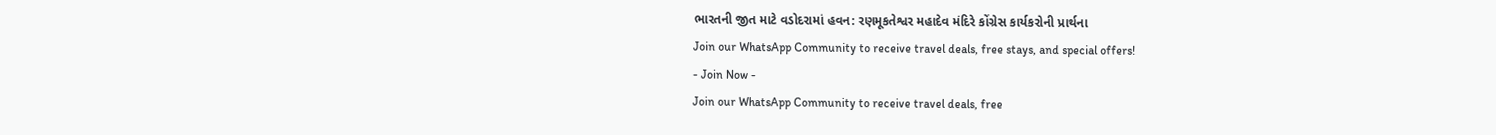ભારતની જીત માટે વડોદરામાં હવન: રણમૂકતેશ્વર મહાદેવ મંદિરે કોંગ્રેસ કાર્યકરોની પ્રાર્થના
Join our WhatsApp Community to receive travel deals, free stays, and special offers!
- Join Now -
Join our WhatsApp Community to receive travel deals, free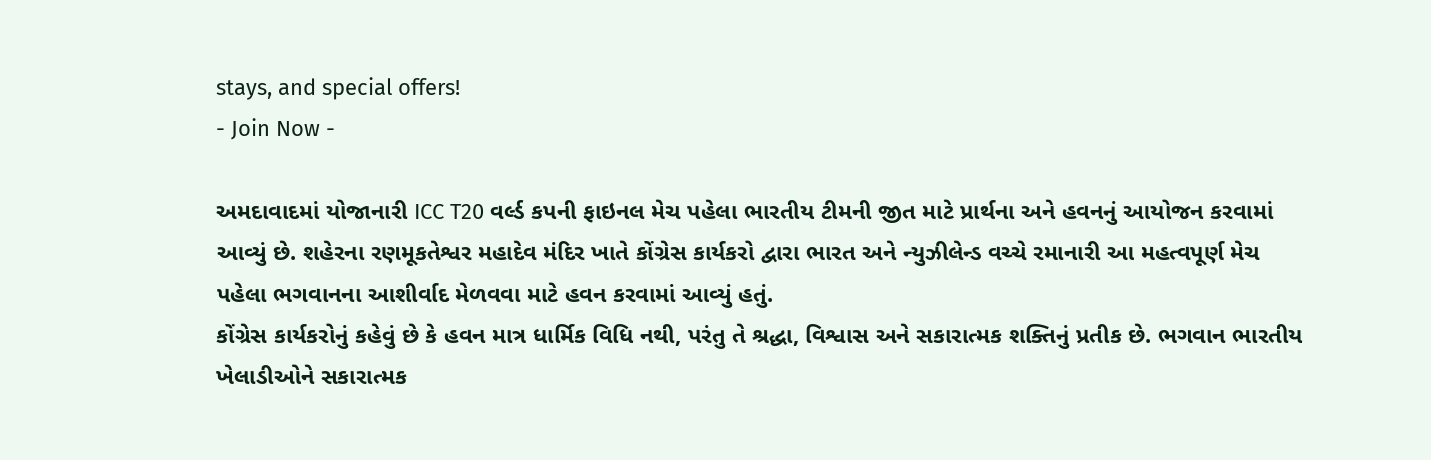stays, and special offers!
- Join Now -

અમદાવાદમાં યોજાનારી ICC T20 વર્લ્ડ કપની ફાઇનલ મેચ પહેલા ભારતીય ટીમની જીત માટે પ્રાર્થના અને હવનનું આયોજન કરવામાં આવ્યું છે. શહેરના રણમૂકતેશ્વર મહાદેવ મંદિર ખાતે કોંગ્રેસ કાર્યકરો દ્વારા ભારત અને ન્યુઝીલેન્ડ વચ્ચે રમાનારી આ મહત્વપૂર્ણ મેચ પહેલા ભગવાનના આશીર્વાદ મેળવવા માટે હવન કરવામાં આવ્યું હતું.
કોંગ્રેસ કાર્યકરોનું કહેવું છે કે હવન માત્ર ધાર્મિક વિધિ નથી, પરંતુ તે શ્રદ્ધા, વિશ્વાસ અને સકારાત્મક શક્તિનું પ્રતીક છે. ભગવાન ભારતીય ખેલાડીઓને સકારાત્મક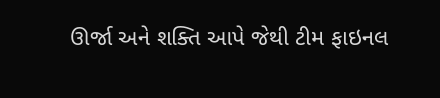ઊર્જા અને શક્તિ આપે જેથી ટીમ ફાઇનલ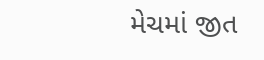મેચમાં જીત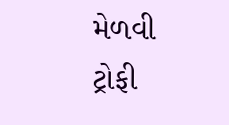મેળવી ટ્રોફી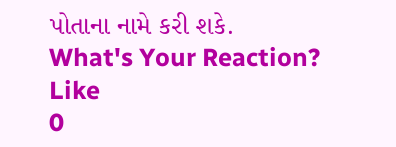પોતાના નામે કરી શકે.
What's Your Reaction?
Like
0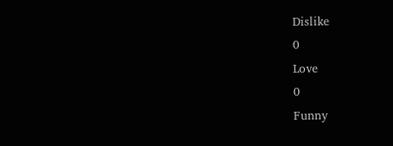Dislike
0
Love
0
Funny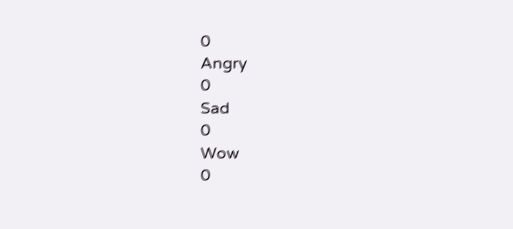0
Angry
0
Sad
0
Wow
0